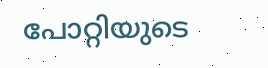പോറ്റിയുടെ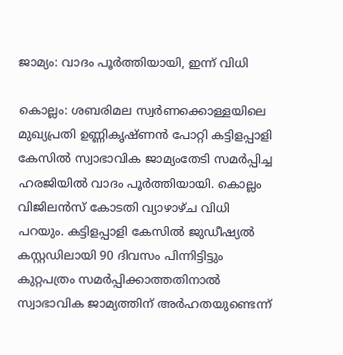ജാമ്യം: വാദം പൂര്‍ത്തിയായി, ഇന്ന് വിധി

കൊല്ലം: ശബരിമല സ്വര്‍ണക്കൊള്ളയിലെ മുഖ്യപ്രതി ഉണ്ണികൃഷ്ണന്‍ പോറ്റി കട്ടിളപ്പാളി കേസിൽ സ്വാഭാവിക ജാമ്യംതേടി സമർപ്പിച്ച ഹരജിയിൽ വാദം പൂര്‍ത്തിയായി. കൊല്ലം വിജിലന്‍സ് കോടതി വ്യാഴാഴ്ച വിധി പറയും. കട്ടിളപ്പാളി കേസില്‍ ജുഡീഷ്യല്‍ കസ്റ്റഡിലായി 90 ദിവസം പിന്നിട്ടിട്ടും കുറ്റപത്രം സമര്‍പ്പിക്കാത്തതിനാല്‍ സ്വാഭാവിക ജാമ്യത്തിന് അര്‍ഹതയുണ്ടെന്ന്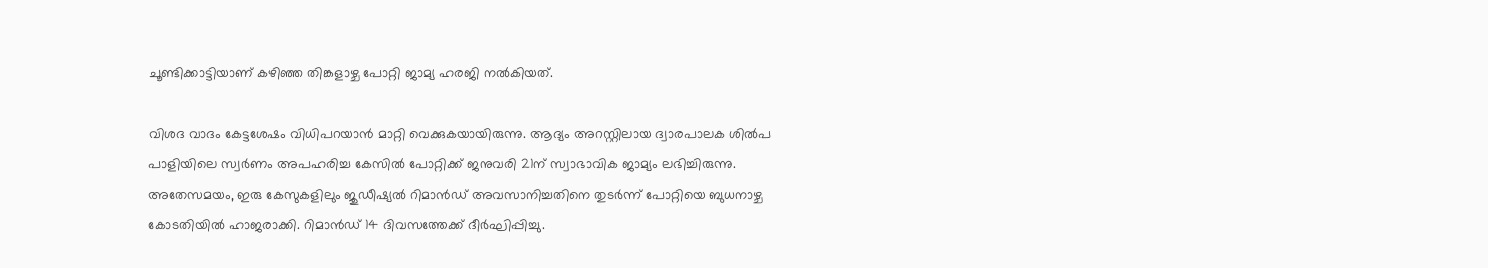ചൂണ്ടിക്കാട്ടിയാണ് കഴിഞ്ഞ തിങ്കളാഴ്ച പോറ്റി ജാമ്യ ഹരജി നല്‍കിയത്.

വിശദ വാദം കേട്ടശേഷം വിധിപറയാന്‍ മാറ്റി വെക്കുകയായിരുന്നു. ആദ്യം അറസ്റ്റിലായ ദ്വാരപാലക ശിൽപ പാളിയിലെ സ്വർണം അപഹരിച്ച കേസിൽ പോറ്റിക്ക് ജനുവരി 21ന് സ്വാഭാവിക ജാമ്യം ലഭിച്ചിരുന്നു. അതേസമയം, ഇരു കേസുകളിലും ജുഡീഷ്യൽ റിമാൻഡ് അവസാനിച്ചതിനെ തുടർന്ന് പോറ്റിയെ ബുധനാഴ്ച കോടതിയിൽ ഹാജരാക്കി. റിമാൻഡ് 14 ദിവസത്തേക്ക് ദീർഘിപ്പിച്ചു.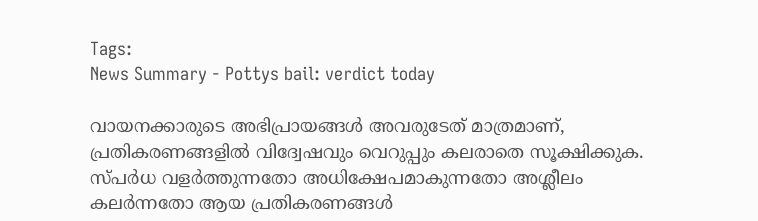Tags:
News Summary - Pottys bail: verdict today

വായനക്കാരുടെ അഭിപ്രായങ്ങള്‍ അവരുടേത് മാത്രമാണ്, പ്രതികരണങ്ങളിൽ വിദ്വേഷവും വെറുപ്പും കലരാതെ സൂക്ഷിക്കുക. സ്പർധ വളർത്തുന്നതോ അധിക്ഷേപമാകുന്നതോ അശ്ലീലം കലർന്നതോ ആയ പ്രതികരണങ്ങൾ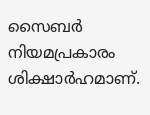സൈബർ നിയമപ്രകാരം ശിക്ഷാർഹമാണ്.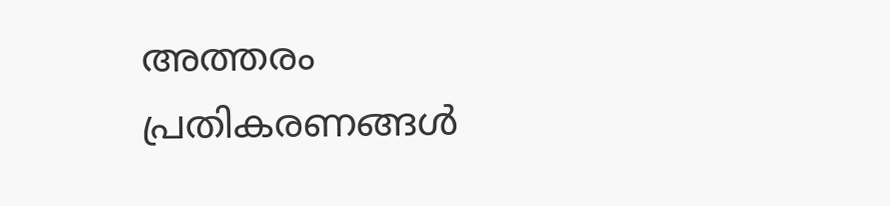അത്തരം പ്രതികരണങ്ങൾ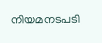നിയമനടപടി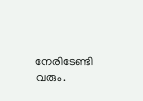നേരിടേണ്ടി വരും.